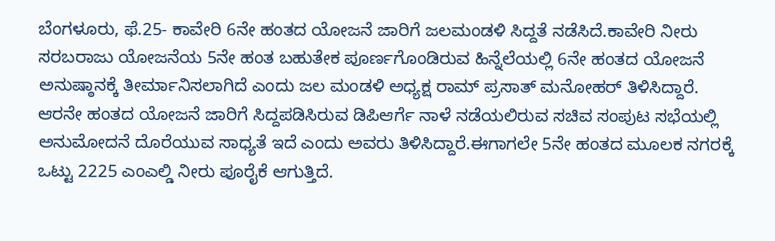ಬೆಂಗಳೂರು, ಫೆ.25- ಕಾವೇರಿ 6ನೇ ಹಂತದ ಯೋಜನೆ ಜಾರಿಗೆ ಜಲಮಂಡಳಿ ಸಿದ್ದತೆ ನಡೆಸಿದೆ.ಕಾವೇರಿ ನೀರು ಸರಬರಾಜು ಯೋಜನೆಯ 5ನೇ ಹಂತ ಬಹುತೇಕ ಪೂರ್ಣಗೊಂಡಿರುವ ಹಿನ್ನೆಲೆಯಲ್ಲಿ 6ನೇ ಹಂತದ ಯೋಜನೆ ಅನುಷ್ಠಾನಕ್ಕೆ ತೀರ್ಮಾನಿಸಲಾಗಿದೆ ಎಂದು ಜಲ ಮಂಡಳಿ ಅಧ್ಯಕ್ಷ ರಾಮ್ ಪ್ರಸಾತ್ ಮನೋಹರ್ ತಿಳಿಸಿದ್ದಾರೆ.
ಆರನೇ ಹಂತದ ಯೋಜನೆ ಜಾರಿಗೆ ಸಿದ್ದಪಡಿಸಿರುವ ಡಿಪಿಆರ್ಗೆ ನಾಳೆ ನಡೆಯಲಿರುವ ಸಚಿವ ಸಂಪುಟ ಸಭೆಯಲ್ಲಿ ಅನುಮೋದನೆ ದೊರೆಯುವ ಸಾಧ್ಯತೆ ಇದೆ ಎಂದು ಅವರು ತಿಳಿಸಿದ್ದಾರೆ.ಈಗಾಗಲೇ 5ನೇ ಹಂತದ ಮೂಲಕ ನಗರಕ್ಕೆ ಒಟ್ಟು 2225 ಎಂಎಲ್ಡಿ ನೀರು ಪೂರೈಕೆ ಆಗುತ್ತಿದೆ.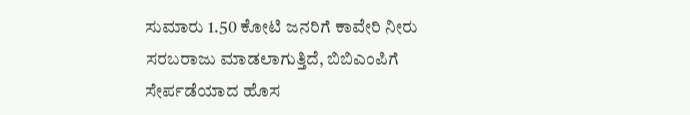ಸುಮಾರು 1.50 ಕೋಟಿ ಜನರಿಗೆ ಕಾವೇರಿ ನೀರು ಸರಬರಾಜು ಮಾಡಲಾಗುತ್ತಿದೆ, ಬಿಬಿಎಂಪಿಗೆ ಸೇರ್ಪಡೆಯಾದ ಹೊಸ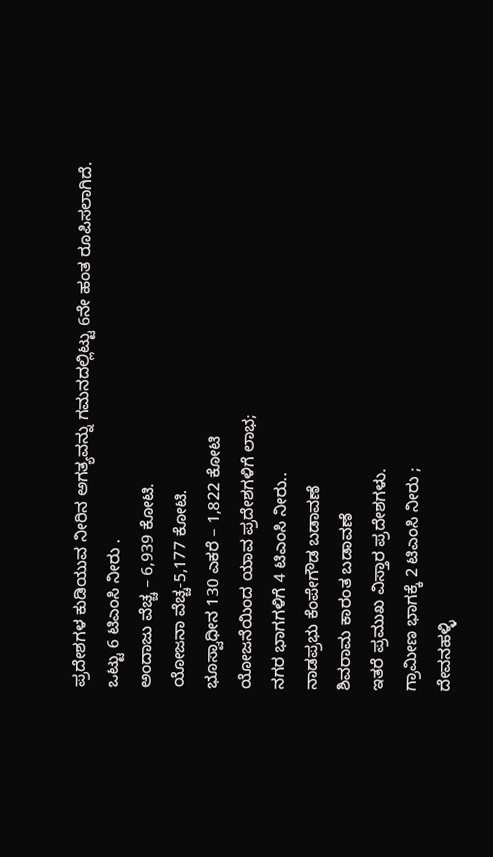ಪ್ರದೇಶಗಳ ಕುಡಿಯುವ ನೀರಿನ ಅಗತ್ಯವನ್ನು ಗಮನದಲ್ಲಿಟ್ಟು 6ನೇ ಹಂತ ರೂಪಿಸಲಾಗಿದೆ.
ಒಟ್ಟು 6 ಟಿಎಂಸಿ ನೀರು .
ಅಂದಾಜು ವೆಚ್ಚ – 6,939 ಕೋಟಿ.
ಯೋಜನಾ ವೆಚ್ಚ-5,177 ಕೋಟಿ.
ಭೂಸ್ವಾಧೀನ 130 ಎಕರೆ – 1,822 ಕೋಟಿ
ಯೋಜನೆಯಿಂದ ಯಾವ ಪ್ರದೇಶಗಳಿಗೆ ಲಾಭ;
ನಗರ ಭಾಗಗಳಿಗೆ 4 ಟಿಎಂಸಿ ನೀರು..
ನಾಡಪ್ರಭು ಕೆಂಪೇಗೌಡ ಬಡಾವಣೆ
ಶಿವರಾಮ ಕಾರಂತ ಬಡಾವಣೆ
ಇತರೆ ಪ್ರಮುಖ ವಿಸ್ತಾರ ಪ್ರದೇಶಗಳು.
ಗ್ರಾಮೀಣ ಭಾಗಕ್ಕೆ 2 ಟಿಎಂಸಿ ನೀರು ;
ದೇವನಹಳ್ಳಿ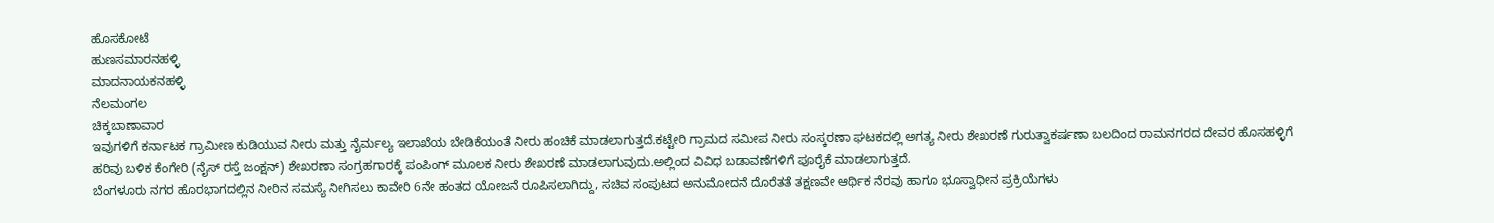ಹೊಸಕೋಟೆ
ಹುಣಸಮಾರನಹಳ್ಳಿ
ಮಾದನಾಯಕನಹಳ್ಳಿ
ನೆಲಮಂಗಲ
ಚಿಕ್ಕಬಾಣಾವಾರ
ಇವುಗಳಿಗೆ ಕರ್ನಾಟಕ ಗ್ರಾಮೀಣ ಕುಡಿಯುವ ನೀರು ಮತ್ತು ನೈರ್ಮಲ್ಯ ಇಲಾಖೆಯ ಬೇಡಿಕೆಯಂತೆ ನೀರು ಹಂಚಿಕೆ ಮಾಡಲಾಗುತ್ತದೆ.ಕಟ್ಟೇರಿ ಗ್ರಾಮದ ಸಮೀಪ ನೀರು ಸಂಸ್ಕರಣಾ ಘಟಕದಲ್ಲಿ ಅಗತ್ಯ ನೀರು ಶೇಖರಣೆ ಗುರುತ್ವಾಕರ್ಷಣಾ ಬಲದಿಂದ ರಾಮನಗರದ ದೇವರ ಹೊಸಹಳ್ಳಿಗೆ ಹರಿವು ಬಳಿಕ ಕೆಂಗೇರಿ (ನೈಸ್ ರಸ್ತೆ ಜಂಕ್ಷನ್) ಶೇಖರಣಾ ಸಂಗ್ರಹಗಾರಕ್ಕೆ ಪಂಪಿಂಗ್ ಮೂಲಕ ನೀರು ಶೇಖರಣೆ ಮಾಡಲಾಗುವುದು.ಅಲ್ಲಿಂದ ವಿವಿಧ ಬಡಾವಣೆಗಳಿಗೆ ಪೂರೈಕೆ ಮಾಡಲಾಗುತ್ತದೆ.
ಬೆಂಗಳೂರು ನಗರ ಹೊರಭಾಗದಲ್ಲಿನ ನೀರಿನ ಸಮಸ್ಯೆ ನೀಗಿಸಲು ಕಾವೇರಿ 6ನೇ ಹಂತದ ಯೋಜನೆ ರೂಪಿಸಲಾಗಿದ್ದು, ಸಚಿವ ಸಂಪುಟದ ಅನುಮೋದನೆ ದೊರೆತತೆ ತಕ್ಷಣವೇ ಆರ್ಥಿಕ ನೆರವು ಹಾಗೂ ಭೂಸ್ವಾಧೀನ ಪ್ರಕ್ರಿಯೆಗಳು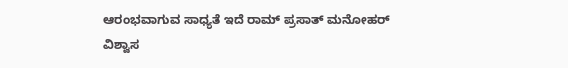ಆರಂಭವಾಗುವ ಸಾಧ್ಯತೆ ಇದೆ ರಾಮ್ ಪ್ರಸಾತ್ ಮನೋಹರ್ ವಿಶ್ವಾಸ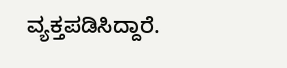ವ್ಯಕ್ತಪಡಿಸಿದ್ದಾರೆ.